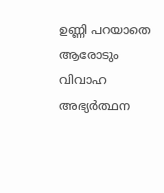ഉണ്ണി പറയാതെ ആരോടും വിവാഹ അഭ്യർത്ഥന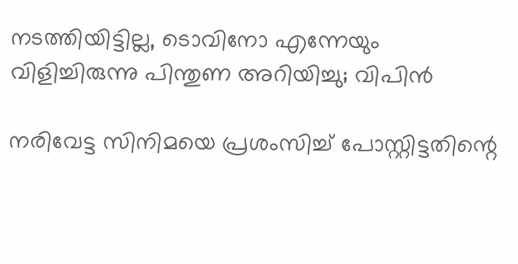നടത്തിയിട്ടില്ല, ടൊവിനോ എന്നേയും വിളിച്ചിരുന്നു പിന്തുണ അറിയിച്ചു; വിപിൻ

നരിവേട്ട സിനിമയെ പ്രശംസിച്ച് പോസ്റ്റിട്ടതിന്റെ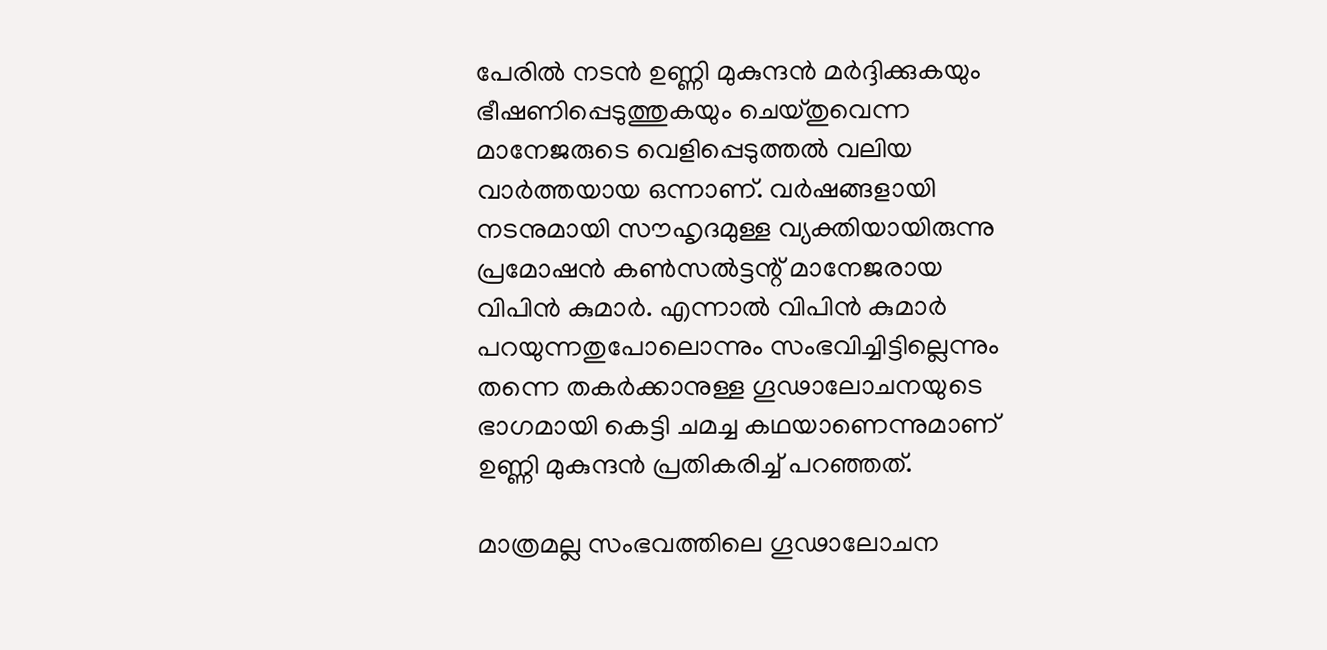പേരിൽ നടൻ ഉണ്ണി മുകുന്ദൻ മർദ്ദിക്കുകയും ഭീഷണിപ്പെടുത്തുകയും ചെയ്തുവെന്ന മാനേജരുടെ വെളിപ്പെടുത്തൽ വലിയ വാർത്തയായ ഒന്നാണ്. വർഷങ്ങളായി നടനുമായി സൗഹൃദമുള്ള വ്യക്തിയായിരുന്നു പ്രമോഷൻ കൺസൽട്ടന്റ് മാനേജരായ വിപിൻ കുമാർ. എന്നാൽ വിപിൻ കുമാർ പറയുന്നതുപോലൊന്നും സംഭവിച്ചിട്ടില്ലെന്നും തന്നെ തകർക്കാനുള്ള ഗൂഢാലോചനയുടെ ഭാഗമായി കെട്ടി ചമച്ച കഥയാണെന്നുമാണ് ഉണ്ണി മുകുന്ദൻ പ്രതികരിച്ച് പറഞ്ഞത്.

മാത്രമല്ല സംഭവത്തിലെ ഗൂഢാലോചന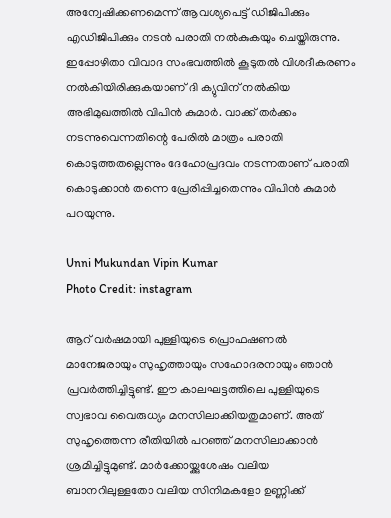അന്വേഷിക്കണമെന്ന് ആവശ്യപെട്ട് ഡിജിപിക്കും എഡിജിപിക്കും നടൻ പരാതി നൽകുകയും ചെയ്തിരുന്നു. ഇപ്പോഴിതാ വിവാദ സംഭവത്തിൽ കൂടുതൽ വിശദീകരണം നൽകിയിരിക്കുകയാണ് ദി ക്യുവിന് നൽകിയ അഭിമുഖത്തിൽ വിപിൻ കുമാർ. വാക്ക് തർക്കം നടന്നുവെന്നതിന്റെ പേരിൽ മാത്രം പരാതി കൊടുത്തതല്ലെന്നും ദേഹോപ്രദവം നടന്നതാണ് പരാതി കൊടുക്കാൻ തന്നെ പ്രേരിപ്പിച്ചതെന്നും വിപിൻ കുമാർ പറയുന്നു.

Unni Mukundan Vipin Kumar
Photo Credit: instagram

ആറ് വർഷമായി പുള്ളിയുടെ പ്രൊഫഷണൽ മാനേജരായും സുഹൃത്തായും സഹോദരനായും ഞാൻ പ്രവർത്തിച്ചിട്ടുണ്ട്. ഈ കാലഘട്ടത്തിലെ പുള്ളിയുടെ സ്വഭാവ വൈരുധ്യം മനസിലാക്കിയതുമാണ്. അത് സുഹൃത്തെന്ന രീതിയിൽ പറഞ്ഞ് മനസിലാക്കാൻ ശ്രമിച്ചിട്ടുമുണ്ട്. മാർക്കോയ്ക്കുശേഷം വലിയ ബാനറിലുള്ളതോ വലിയ സിനിമകളോ ഉണ്ണിക്ക്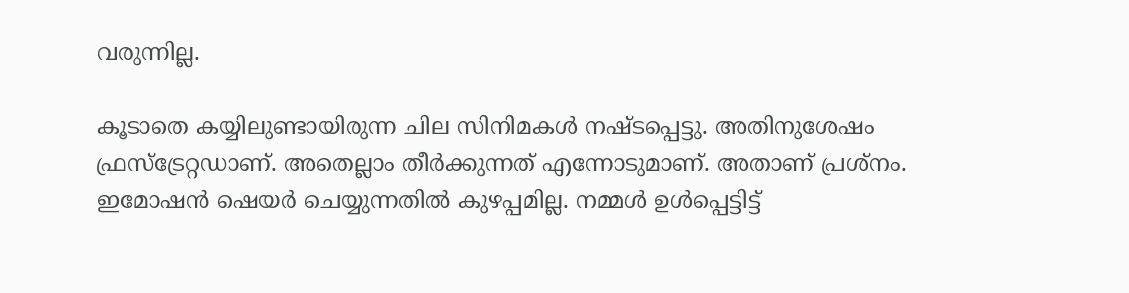വരുന്നില്ല.

കൂടാതെ കയ്യിലുണ്ടായിരുന്ന ചില സിനിമകൾ നഷ്ടപ്പെട്ടു. അതിനുശേഷം ഫ്രസ്ട്രേറ്റഡാണ്. അതെല്ലാം തീർക്കുന്നത് എന്നോടുമാണ്. അതാണ് പ്രശ്നം. ഇമോഷൻ ഷെയർ ചെയ്യുന്നതിൽ കുഴപ്പമില്ല. നമ്മൾ ഉൾപ്പെട്ടിട്ട്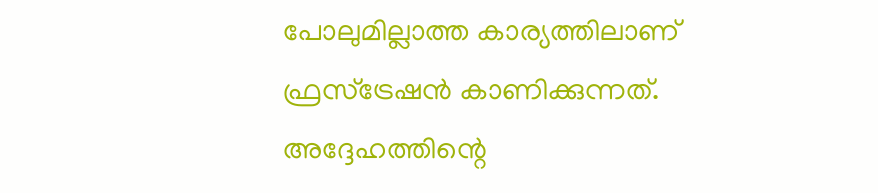പോലുമില്ലാത്ത കാര്യത്തിലാണ് ഫ്രസ്ട്രേഷൻ കാണിക്കുന്നത്. അദ്ദേഹത്തിന്റെ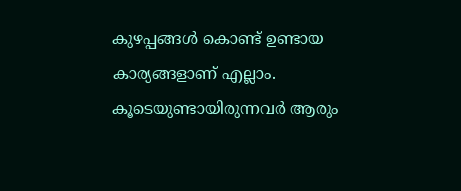കുഴപ്പങ്ങൾ കൊണ്ട് ഉണ്ടായ കാര്യങ്ങളാണ് എല്ലാം. കൂടെയുണ്ടായിരുന്നവർ ആരും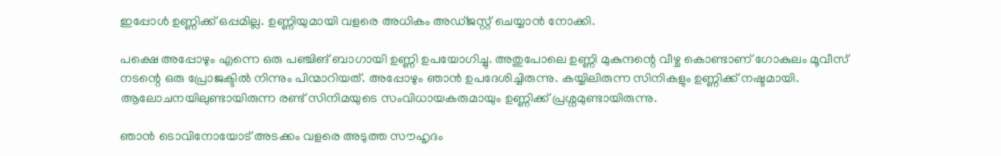ഇപ്പോൾ ഉണ്ണിക്ക് ഒപ്പമില്ല. ഉണ്ണിയുമായി വളരെ അധികം അഡ്ജസ്റ്റ് ചെയ്യാൻ നോക്കി.

പക്ഷെ അപ്പോഴും എന്നെ ഒരു പഞ്ചിങ് ബാഗായി ഉണ്ണി ഉപയോഗിച്ചു. അതുപോലെ ഉണ്ണി മുകുന്ദന്റെ വീഴ്ച കൊണ്ടാണ് ഗോകുലം മൂവീസ് നടന്റെ ഒരു പ്രോജക്ടിൽ നിന്നും പിന്മാറിയത്. അപ്പോഴും ഞാൻ ഉപദേശിച്ചിരുന്നു. കയ്യിലിരുന്ന സിനികളും ഉണ്ണിക്ക് നഷ്ടമായി. ആലോചനയിലുണ്ടായിരുന്ന രണ്ട് സിനിമയുടെ സംവിധായകരുമായും ഉണ്ണിക്ക് പ്രശ്നമുണ്ടായിരുന്നു.

ഞാൻ ടൊവിനോയോട് അടക്കം വളരെ അടുത്ത സൗഹൃദം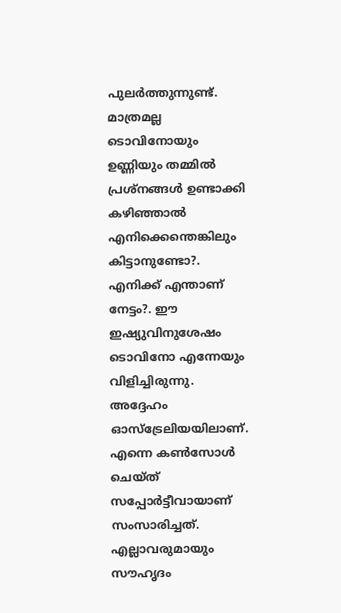പുലർത്തുന്നുണ്ട്. മാത്രമല്ല ടൊവിനോയും ഉണ്ണിയും തമ്മിൽ പ്രശ്നങ്ങൾ ഉണ്ടാക്കി കഴിഞ്ഞാൽ എനിക്കെന്തെങ്കിലും കിട്ടാനുണ്ടോ?. എനിക്ക് എന്താണ് നേട്ടം?. ഈ ഇഷ്യുവിനുശേഷം ടൊവിനോ എന്നേയും വിളിച്ചിരുന്നു. അദ്ദേഹം ഓസ്ട്രേലിയയിലാണ്. എന്നെ കൺസോൾ ചെയ്ത് സപ്പോർട്ടീവായാണ് സംസാരിച്ചത്. എല്ലാവരുമായും സൗഹൃദം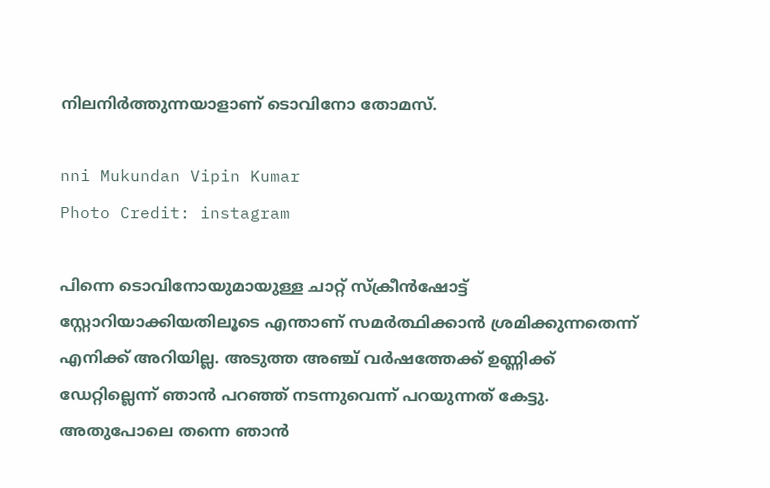നിലനിർത്തുന്നയാളാണ് ടൊവിനോ തോമസ്.

nni Mukundan Vipin Kumar
Photo Credit: instagram

പിന്നെ ടൊവിനോയുമായുള്ള ചാറ്റ് സ്ക്രീൻഷോട്ട് സ്റ്റോറിയാക്കിയതിലൂടെ എന്താണ് സമർത്ഥിക്കാൻ ശ്രമിക്കുന്നതെന്ന് എനിക്ക് അറിയില്ല. അടുത്ത അ‍ഞ്ച് വർഷത്തേക്ക് ഉണ്ണിക്ക് ഡേറ്റില്ലെന്ന് ‍ഞാൻ പറഞ്ഞ് നടന്നുവെന്ന് പറയുന്നത് കേട്ടു. അതുപോലെ തന്നെ ഞാൻ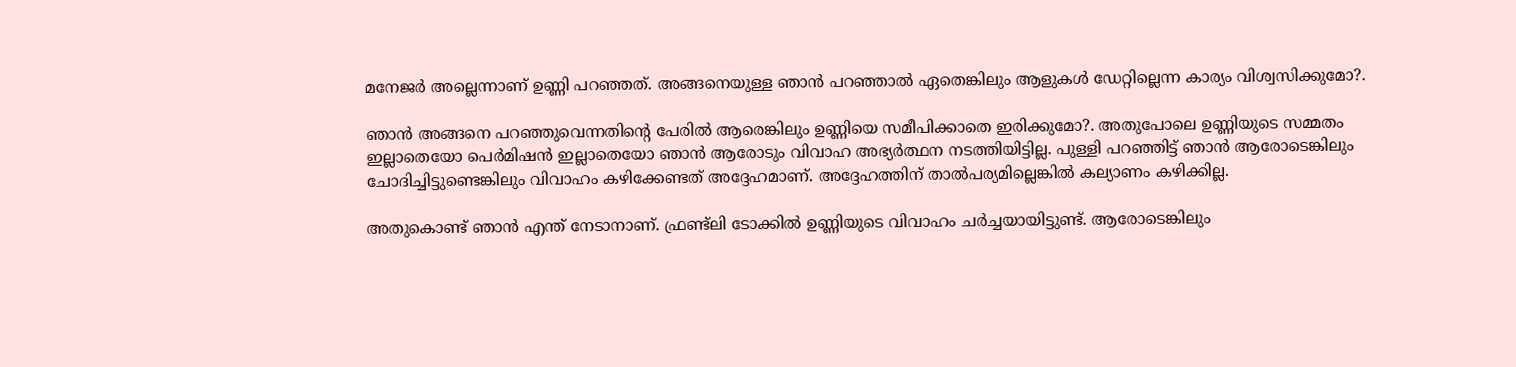മനേജർ അല്ലെന്നാണ് ഉണ്ണി പറഞ്ഞത്. അങ്ങനെയുള്ള ഞാൻ പറഞ്ഞാൽ ഏതെങ്കിലും ആളുകൾ ‍ഡേറ്റില്ലെന്ന കാര്യം വിശ്വസിക്കുമോ?.

ഞാൻ അങ്ങനെ പറഞ്ഞുവെന്നതിന്റെ പേരിൽ ആരെങ്കിലും ഉണ്ണിയെ സമീപിക്കാതെ ഇരിക്കുമോ?. അതുപോലെ ഉണ്ണിയുടെ സമ്മതം ഇല്ലാതെയോ പെർമിഷൻ ഇല്ലാതെയോ ഞാൻ ആരോടും വിവാഹ അഭ്യർത്ഥന നടത്തിയിട്ടില്ല. പുള്ളി പറഞ്ഞിട്ട് ഞാൻ ആരോടെങ്കിലും ചോദിച്ചിട്ടുണ്ടെങ്കിലും വിവാഹം കഴിക്കേണ്ടത് അദ്ദേഹമാണ്. അദ്ദേഹത്തിന് താൽപര്യമില്ലെങ്കിൽ കല്യാണം കഴിക്കില്ല.

അതുകൊണ്ട് ഞാൻ എന്ത് നേടാനാണ്. ഫ്രണ്ട്ലി ടോക്കിൽ ഉണ്ണിയുടെ വിവാഹം ചർച്ചയായിട്ടുണ്ട്. ആരോടെങ്കിലും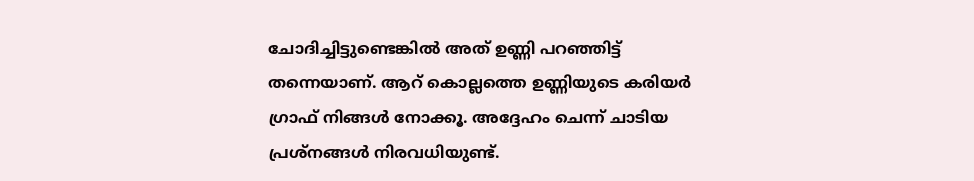ചോദിച്ചിട്ടുണ്ടെങ്കിൽ അത് ഉണ്ണി പറഞ്ഞിട്ട് തന്നെയാണ്. ആറ് കൊല്ലത്തെ ഉണ്ണിയുടെ കരിയർ ഗ്രാഫ് നിങ്ങൾ നോക്കൂ. അദ്ദേഹം ചെന്ന് ചാടിയ പ്രശ്നങ്ങൾ നിരവധിയുണ്ട്.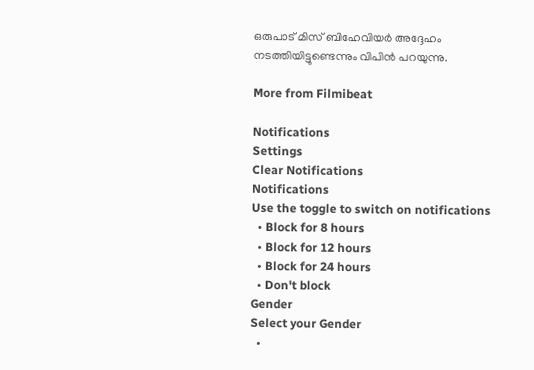ഒരുപാട് മിസ് ബിഹേവിയർ അദ്ദേഹം നടത്തിയിട്ടുണ്ടെന്നും വിപിൻ പറയുന്നു.

More from Filmibeat

Notifications
Settings
Clear Notifications
Notifications
Use the toggle to switch on notifications
  • Block for 8 hours
  • Block for 12 hours
  • Block for 24 hours
  • Don't block
Gender
Select your Gender
  •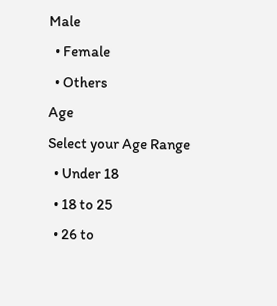Male
  • Female
  • Others
Age
Select your Age Range
  • Under 18
  • 18 to 25
  • 26 to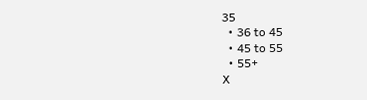35
  • 36 to 45
  • 45 to 55
  • 55+
X